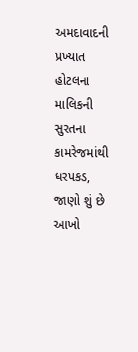અમદાવાદની પ્રખ્યાત હોટલના માલિકની સુરતના કામરેજમાંથી ધરપકડ, જાણો શું છે આખો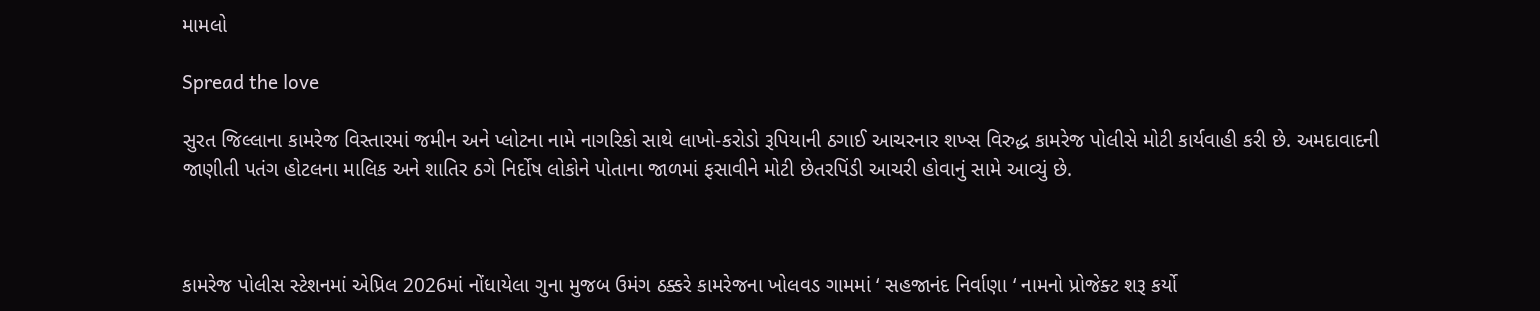મામલો

Spread the love

સુરત જિલ્લાના કામરેજ વિસ્તારમાં જમીન અને પ્લોટના નામે નાગરિકો સાથે લાખો-કરોડો રૂપિયાની ઠગાઈ આચરનાર શખ્સ વિરુદ્ધ કામરેજ પોલીસે મોટી કાર્યવાહી કરી છે. અમદાવાદની જાણીતી પતંગ હોટલના માલિક અને શાતિર ઠગે નિર્દોષ લોકોને પોતાના જાળમાં ફસાવીને મોટી છેતરપિંડી આચરી હોવાનું સામે આવ્યું છે.



કામરેજ પોલીસ સ્ટેશનમાં એપ્રિલ 2026માં નોંધાયેલા ગુના મુજબ ઉમંગ ઠક્કરે કામરેજના ખોલવડ ગામમાં ‘ સહજાનંદ નિર્વાણા ‘ નામનો પ્રોજેક્ટ શરૂ કર્યો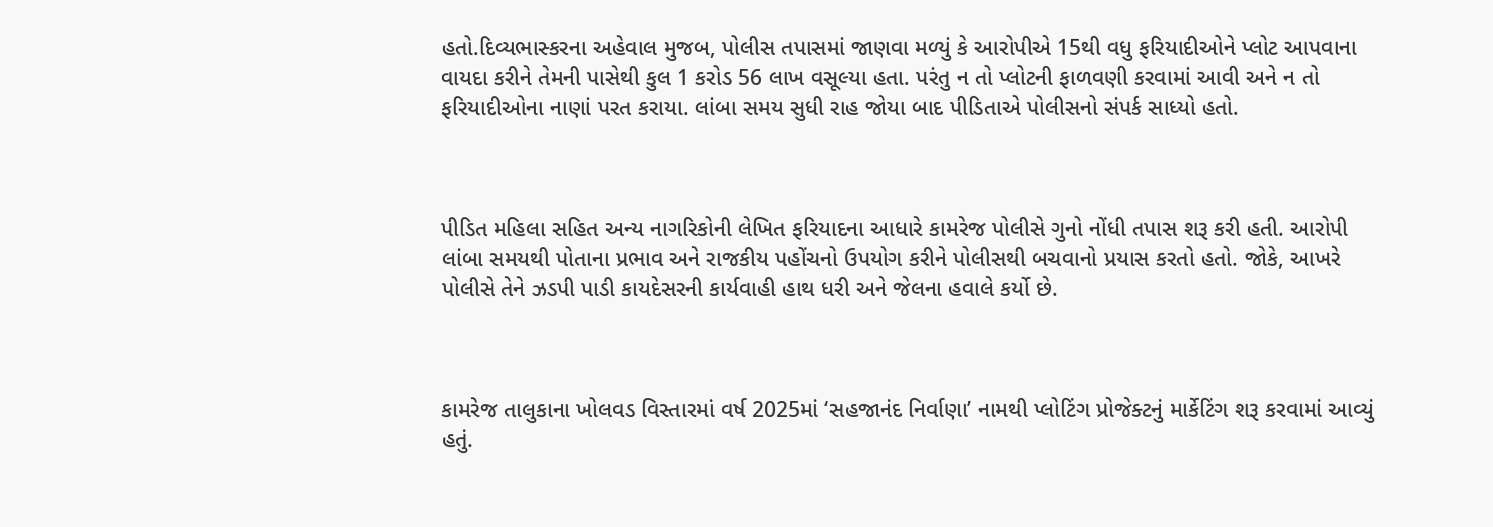હતો.દિવ્યભાસ્કરના અહેવાલ મુજબ, પોલીસ તપાસમાં જાણવા મળ્યું કે આરોપીએ 15થી વધુ ફરિયાદીઓને પ્લોટ આપવાના વાયદા કરીને તેમની પાસેથી કુલ 1 કરોડ 56 લાખ વસૂલ્યા હતા. પરંતુ ન તો પ્લોટની ફાળવણી કરવામાં આવી અને ન તો ફરિયાદીઓના નાણાં પરત કરાયા. લાંબા સમય સુધી રાહ જોયા બાદ પીડિતાએ પોલીસનો સંપર્ક સાધ્યો હતો.



પીડિત મહિલા સહિત અન્ય નાગરિકોની લેખિત ફરિયાદના આધારે કામરેજ પોલીસે ગુનો નોંધી તપાસ શરૂ કરી હતી. આરોપી લાંબા સમયથી પોતાના પ્રભાવ અને રાજકીય પહોંચનો ઉપયોગ કરીને પોલીસથી બચવાનો પ્રયાસ કરતો હતો. જોકે, આખરે પોલીસે તેને ઝડપી પાડી કાયદેસરની કાર્યવાહી હાથ ધરી અને જેલના હવાલે કર્યો છે.



કામરેજ તાલુકાના ખોલવડ વિસ્તારમાં વર્ષ 2025માં ‘સહજાનંદ નિર્વાણા’ નામથી પ્લોટિંગ પ્રોજેક્ટનું માર્કેટિંગ શરૂ કરવામાં આવ્યું હતું.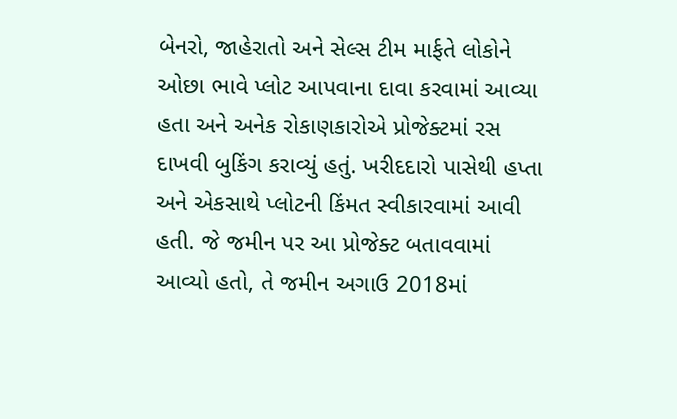બેનરો, જાહેરાતો અને સેલ્સ ટીમ માર્ફતે લોકોને ઓછા ભાવે પ્લોટ આપવાના દાવા કરવામાં આવ્યા હતા અને અનેક રોકાણકારોએ પ્રોજેક્ટમાં રસ દાખવી બુકિંગ કરાવ્યું હતું. ખરીદદારો પાસેથી હપ્તા અને એકસાથે પ્લોટની કિંમત સ્વીકારવામાં આવી હતી. જે જમીન પર આ પ્રોજેક્ટ બતાવવામાં આવ્યો હતો, તે જમીન અગાઉ 2018માં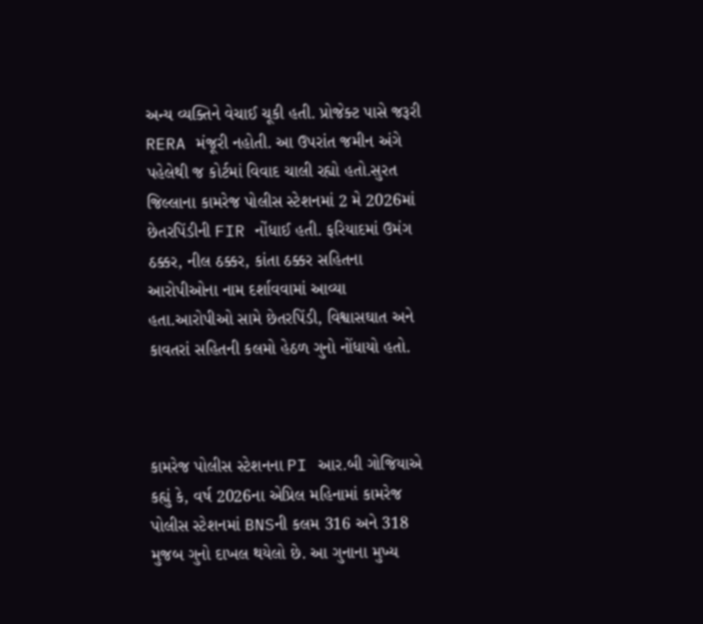અન્ય વ્યક્તિને વેચાઈ ચૂકી હતી. પ્રોજેક્ટ પાસે જરૂરી RERA મંજૂરી નહોતી. આ ઉપરાંત જમીન અંગે પહેલેથી જ કોર્ટમાં વિવાદ ચાલી રહ્યો હતો.સુરત જિલ્લાના કામરેજ પોલીસ સ્ટેશનમાં 2 મે 2026માં છેતરપિંડીની FIR નોંધાઈ હતી. ફરિયાદમાં ઉમંગ ઠક્કર, નીલ ઠક્કર, કાંતા ઠક્કર સહિતના આરોપીઓના નામ દર્શાવવામાં આવ્યા હતા.આરોપીઓ સામે છેતરપિંડી, વિશ્વાસઘાત અને કાવતરાં સહિતની કલમો હેઠળ ગુનો નોંધાયો હતો.



કામરેજ પોલીસ સ્ટેશનના PI આર.બી ગોજિયાએ કહ્યું કે, વર્ષ 2026ના એપ્રિલ મહિનામાં કામરેજ પોલીસ સ્ટેશનમાં BNSની કલમ 316 અને 318 મુજબ ગુનો દાખલ થયેલો છે. આ ગુનાના મુખ્ય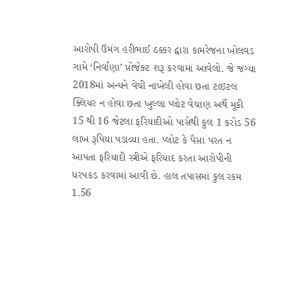આરોપી ઉમંગ હરીભાઈ ઠક્કર દ્વારા કામરેજના ખોલવડ ગામે ‘નિર્વાણા’ પ્રોજેક્ટ શરૂ કરવામાં આવેલો. જે જગ્યા 2018માં અન્યને વેચી નાખેલી હોવા છતા ટાઇટલ ક્લિયર ન હોવા છતા ખુલ્લા પ્લોટ વેચાણ અર્થે મૂકી 15 થી 16 જેટલા ફરિયાદીઓ પાસેથી કુલ 1 કરોડ 56 લાખ રૂપિયા પડાવ્યા હતા. પ્લોટ કે પૈસા પરત ન આપતા ફરિયાદી સ્ત્રીએ ફરિયાદ કરતા આરોપીની ધરપકડ કરવામાં આવી છે. હાલ તપાસમાં કુલ રકમ 1.56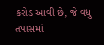કરોડ આવી છે, જે વધુ તપાસમાં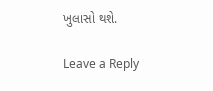ખુલાસો થશે.

Leave a Reply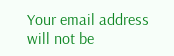Your email address will not be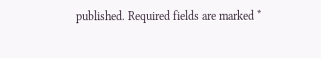published. Required fields are marked *